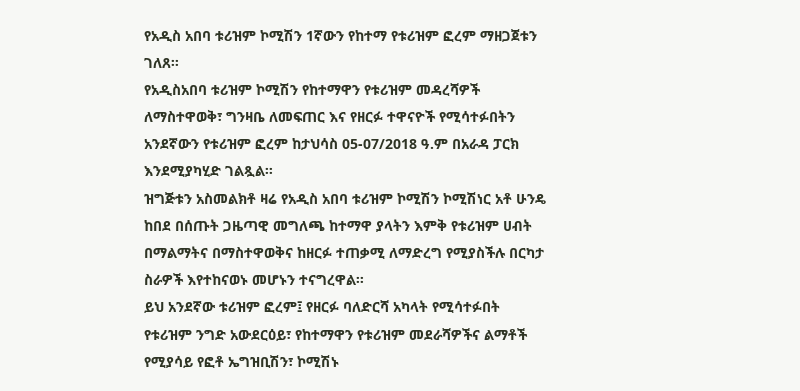የአዲስ አበባ ቱሪዝም ኮሚሽን 1ኛውን የከተማ የቱሪዝም ፎረም ማዘጋጀቱን ገለጸ፡፡
የአዲስአበባ ቱሪዝም ኮሚሽን የከተማዋን የቱሪዝም መዳረሻዎች ለማስተዋወቅ፣ ግንዛቤ ለመፍጠር እና የዘርፉ ተዋናዮች የሚሳተፉበትን አንደኛውን የቱሪዝም ፎረም ከታህሳስ 05-07/2018 ዓ.ም በአራዳ ፓርክ እንደሚያካሂድ ገልጿል፡፡
ዝግጅቱን አስመልክቶ ዛሬ የአዲስ አበባ ቱሪዝም ኮሚሽን ኮሚሽነር አቶ ሁንዴ ከበደ በሰጡት ጋዜጣዊ መግለጫ ከተማዋ ያላትን እምቅ የቱሪዝም ሀብት በማልማትና በማስተዋወቅና ከዘርፉ ተጠቃሚ ለማድረግ የሚያስችሉ በርካታ ስራዎች እየተከናወኑ መሆኑን ተናግረዋል፡፡
ይህ አንደኛው ቱሪዝም ፎረም፤ የዘርፉ ባለድርሻ አካላት የሚሳተፉበት የቱሪዝም ንግድ አውደርዕይ፣ የከተማዋን የቱሪዝም መደራሻዎችና ልማቶች የሚያሳይ የፎቶ ኤግዝቢሽን፣ ኮሚሽኑ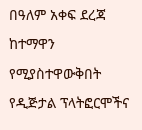በዓለም አቀፍ ደረጃ ከተማዋን የሚያስተዋውቅበት የዲጅታል ፕላትፎርሞችና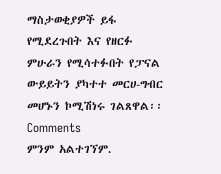ማስታወቂያዎች ይፋ የሚደረጉበት እና የዘርፉ ምሁራን የሚሳተፉበት የፓናል ውይይትን ያካተተ መርሀ-ግብር መሆኑን ኮሚሽነሩ ገልጸዋል፡፡
Comments
ምንም አልተገኘም.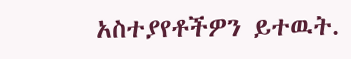አስተያየቶችዎን ይተዉት.